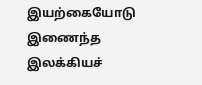இயற்கையோடு இணைந்த இலக்கியச்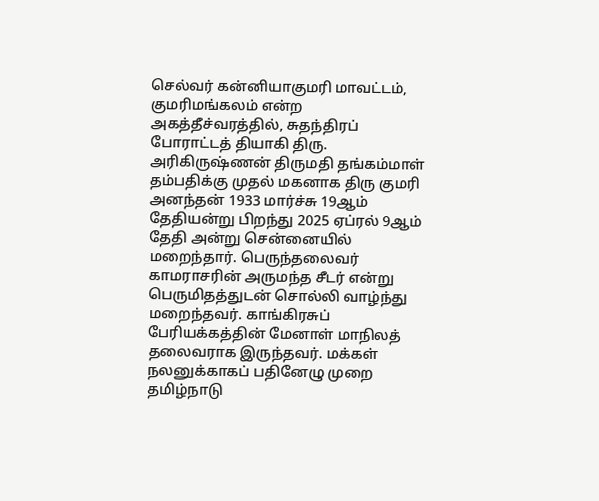செல்வர் கன்னியாகுமரி மாவட்டம், குமரிமங்கலம் என்ற அகத்தீச்வரத்தில், சுதந்திரப் போராட்டத் தியாகி திரு. அரிகிருஷ்ணன் திருமதி தங்கம்மாள் தம்பதிக்கு முதல் மகனாக திரு குமரி அனந்தன் 1933 மார்ச்சு 19ஆம் தேதியன்று பிறந்து 2025 ஏப்ரல் 9ஆம் தேதி அன்று சென்னையில் மறைந்தார். பெருந்தலைவர் காமராசரின் அருமந்த சீடர் என்று பெருமிதத்துடன் சொல்லி வாழ்ந்து மறைந்தவர். காங்கிரசுப் பேரியக்கத்தின் மேனாள் மாநிலத் தலைவராக இருந்தவர். மக்கள் நலனுக்காகப் பதினேழு முறை தமிழ்நாடு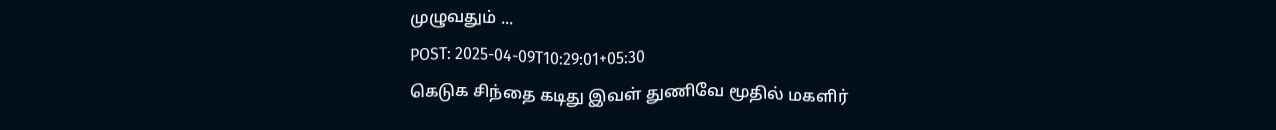முழுவதும் ...
POST: 2025-04-09T10:29:01+05:30
கெடுக சிந்தை கடிது இவள் துணிவே மூதில் மகளிர்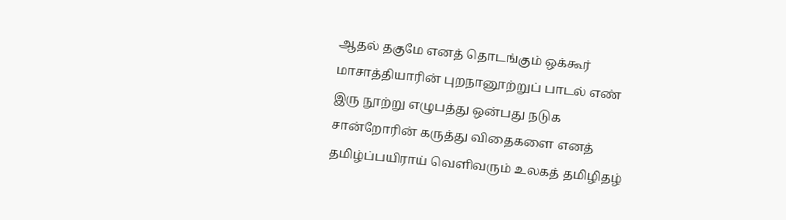ஆதல் தகுமே எனத் தொடங்கும் ஒக்கூர் மாசாத்தியாரின் புறநானூற்றுப் பாடல் எண் இரு நூற்று எழுபத்து ஒன்பது நடுக சான்றோரின் கருத்து விதைகளை எனத் தமிழ்ப்பயிராய் வெளிவரும் உலகத் தமிழிதழ்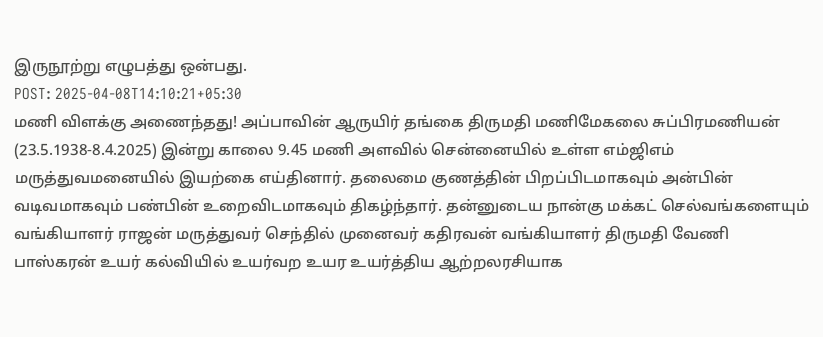இருநூற்று எழுபத்து ஒன்பது.
POST: 2025-04-08T14:10:21+05:30
மணி விளக்கு அணைந்தது! அப்பாவின் ஆருயிர் தங்கை திருமதி மணிமேகலை சுப்பிரமணியன் (23.5.1938-8.4.2025) இன்று காலை 9.45 மணி அளவில் சென்னையில் உள்ள எம்ஜிஎம் மருத்துவமனையில் இயற்கை எய்தினார். தலைமை குணத்தின் பிறப்பிடமாகவும் அன்பின் வடிவமாகவும் பண்பின் உறைவிடமாகவும் திகழ்ந்தார். தன்னுடைய நான்கு மக்கட் செல்வங்களையும் வங்கியாளர் ராஜன் மருத்துவர் செந்தில் முனைவர் கதிரவன் வங்கியாளர் திருமதி வேணி பாஸ்கரன் உயர் கல்வியில் உயர்வற உயர உயர்த்திய ஆற்றலரசியாக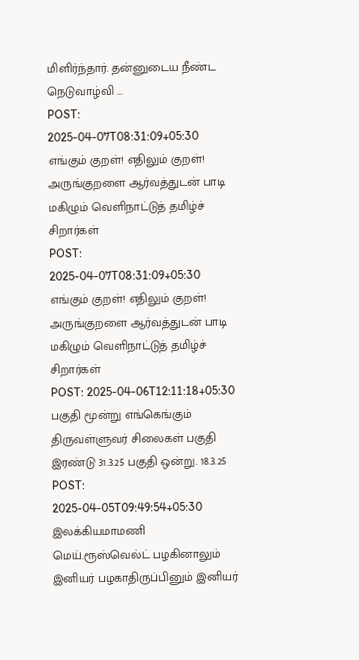மிளிர்ந்தார். தன்னுடைய நீண்ட நெடுவாழ்வி ...
POST: 2025-04-07T08:31:09+05:30
எங்கும் குறள்! எதிலும் குறள்! அருங்குறளை ஆர்வத்துடன் பாடி மகிழும் வெளிநாட்டுத் தமிழ்ச் சிறார்கள்
POST: 2025-04-07T08:31:09+05:30
எங்கும் குறள்! எதிலும் குறள்! அருங்குறளை ஆர்வத்துடன் பாடி மகிழும் வெளிநாட்டுத் தமிழ்ச் சிறார்கள்
POST: 2025-04-06T12:11:18+05:30
பகுதி மூன்று எங்கெங்கும் திருவள்ளுவர் சிலைகள் பகுதி இரண்டு 31.3.25 பகுதி ஒன்று. 18.3.25
POST: 2025-04-05T09:49:54+05:30
இலக்கியமாமணி மெய்.ரூஸ்வெல்ட் பழகினாலும் இனியர் பழகாதிருப்பினும் இனியர்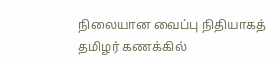நிலையான வைப்பு நிதியாகத் தமிழர் கணக்கில்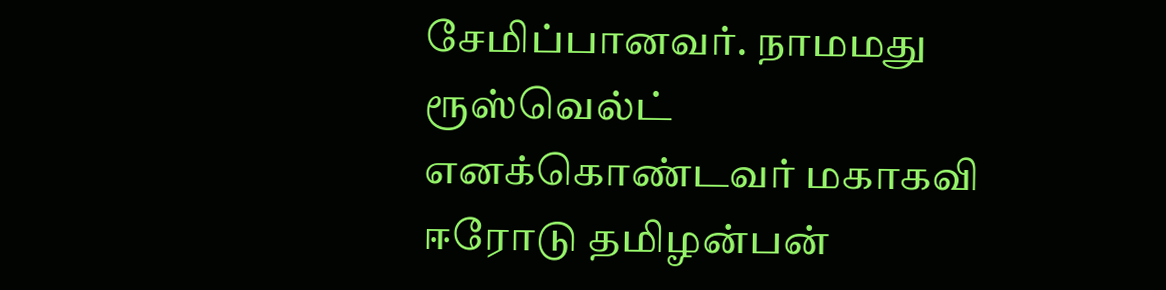சேமிப்பானவர். நாமமது ரூஸ்வெல்ட் எனக்கொண்டவர் மகாகவி ஈரோடு தமிழன்பன்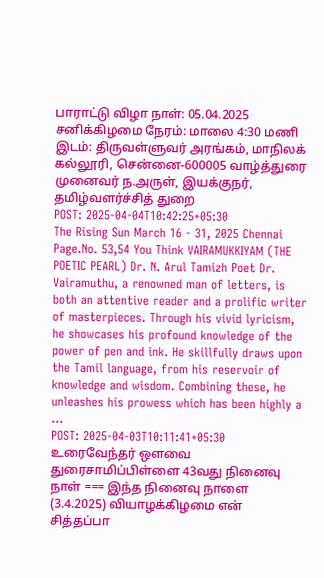பாராட்டு விழா நாள்: 05.04.2025 சனிக்கிழமை நேரம்: மாலை 4:30 மணி இடம்: திருவள்ளுவர் அரங்கம், மாநிலக் கல்லூரி, சென்னை-600005 வாழ்த்துரை முனைவர் ந.அருள், இயக்குநர், தமிழ்வளர்ச்சித் துறை
POST: 2025-04-04T10:42:25+05:30
The Rising Sun March 16 - 31, 2025 Chennai Page.No. 53,54 You Think VAIRAMUKKIYAM (THE POETIC PEARL) Dr. N. Arul Tamizh Poet Dr. Vairamuthu, a renowned man of letters, is both an attentive reader and a prolific writer of masterpieces. Through his vivid lyricism, he showcases his profound knowledge of the power of pen and ink. He skillfully draws upon the Tamil language, from his reservoir of knowledge and wisdom. Combining these, he unleashes his prowess which has been highly a ...
POST: 2025-04-03T10:11:41+05:30
உரைவேந்தர் ஔவை துரைசாமிப்பிள்ளை 43வது நினைவு நாள் === இந்த நினைவு நாளை (3.4.2025) வியாழக்கிழமை என் சித்தப்பா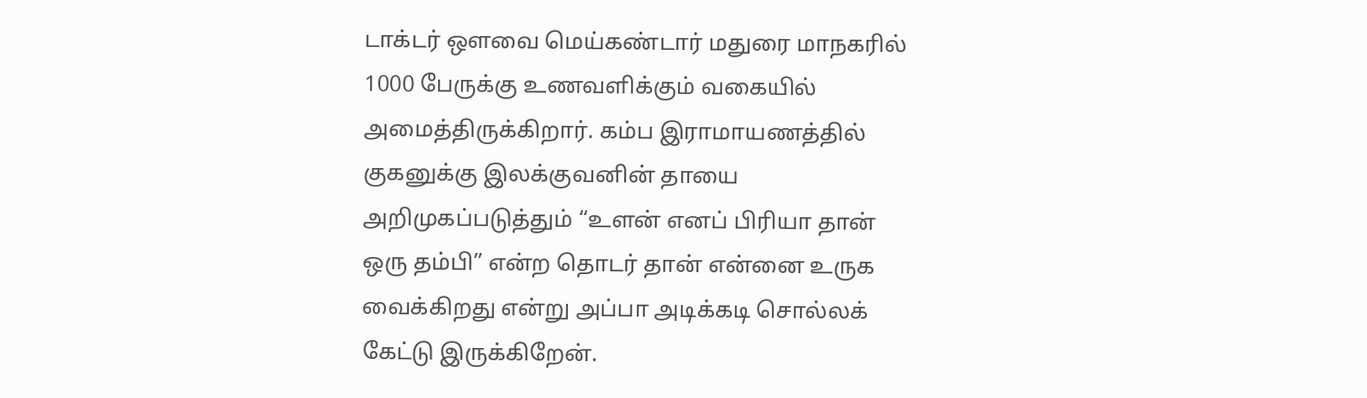டாக்டர் ஒளவை மெய்கண்டார் மதுரை மாநகரில் 1000 பேருக்கு உணவளிக்கும் வகையில் அமைத்திருக்கிறார். கம்ப இராமாயணத்தில் குகனுக்கு இலக்குவனின் தாயை அறிமுகப்படுத்தும் “உளன் எனப் பிரியா தான் ஒரு தம்பி” என்ற தொடர் தான் என்னை உருக வைக்கிறது என்று அப்பா அடிக்கடி சொல்லக் கேட்டு இருக்கிறேன்.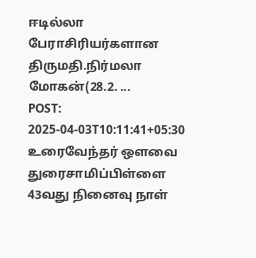ஈடில்லா பேராசிரியர்களான திருமதி.நிர்மலா மோகன்(28.2. ...
POST: 2025-04-03T10:11:41+05:30
உரைவேந்தர் ஔவை துரைசாமிப்பிள்ளை 43வது நினைவு நாள்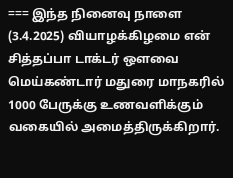=== இந்த நினைவு நாளை (3.4.2025) வியாழக்கிழமை என் சித்தப்பா டாக்டர் ஒளவை மெய்கண்டார் மதுரை மாநகரில் 1000 பேருக்கு உணவளிக்கும் வகையில் அமைத்திருக்கிறார்.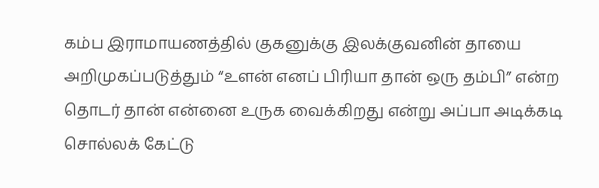கம்ப இராமாயணத்தில் குகனுக்கு இலக்குவனின் தாயை அறிமுகப்படுத்தும் “உளன் எனப் பிரியா தான் ஒரு தம்பி” என்ற தொடர் தான் என்னை உருக வைக்கிறது என்று அப்பா அடிக்கடி சொல்லக் கேட்டு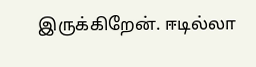இருக்கிறேன். ஈடில்லா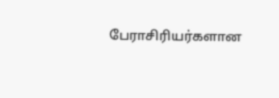பேராசிரியர்களான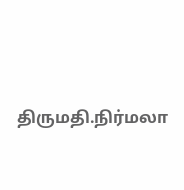திருமதி.நிர்மலா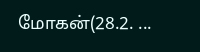மோகன்(28.2. ...